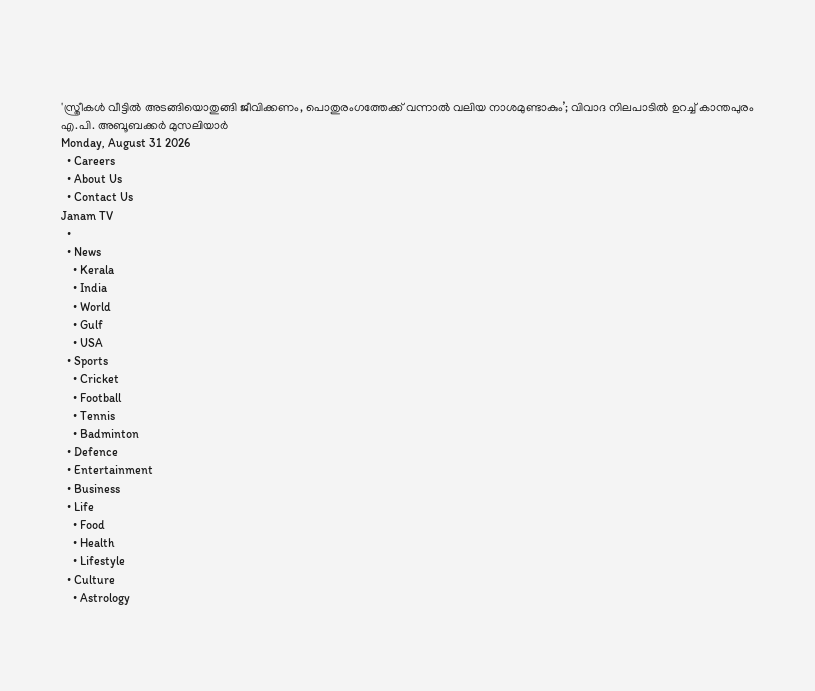'സ്ത്രീകൾ വീട്ടിൽ അടങ്ങിയൊതുങ്ങി ജീവിക്കണം, പൊതുരംഗത്തേക്ക് വന്നാൽ വലിയ നാശമുണ്ടാകും’; വിവാദ നിലപാടിൽ ഉറച്ച് കാന്തപുരം എ.പി. അബൂബക്കർ മുസലിയാർ
Monday, August 31 2026
  • Careers
  • About Us
  • Contact Us
Janam TV
  •
  • News
    • Kerala
    • India
    • World
    • Gulf
    • USA
  • Sports
    • Cricket
    • Football
    • Tennis
    • Badminton
  • Defence
  • Entertainment
  • Business
  • Life
    • Food
    • Health
    • Lifestyle
  • Culture
    • Astrology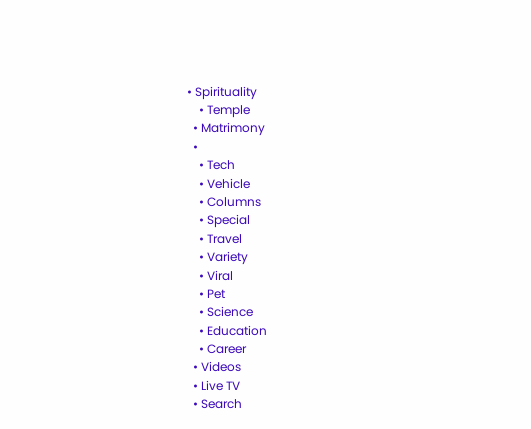• Spirituality
    • Temple
  • Matrimony
  •
    • Tech
    • Vehicle
    • Columns
    • Special
    • Travel
    • Variety
    • Viral
    • Pet
    • Science
    • Education
    • Career
  • Videos
  • Live TV
  • Search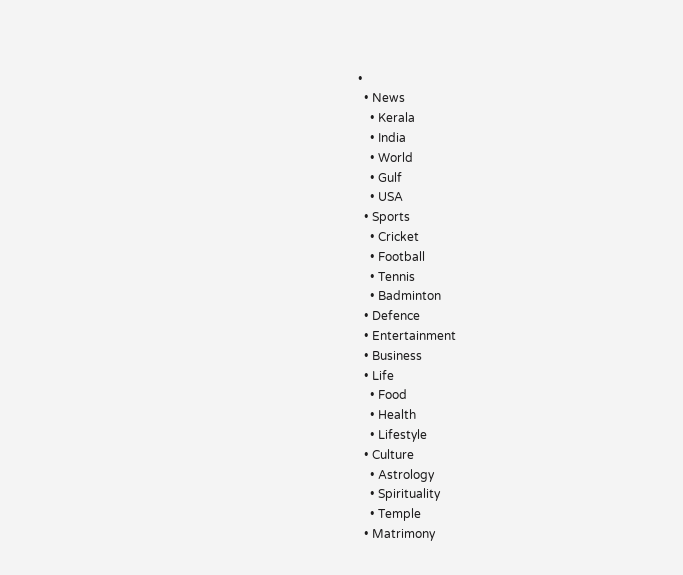•
  • News
    • Kerala
    • India
    • World
    • Gulf
    • USA
  • Sports
    • Cricket
    • Football
    • Tennis
    • Badminton
  • Defence
  • Entertainment
  • Business
  • Life
    • Food
    • Health
    • Lifestyle
  • Culture
    • Astrology
    • Spirituality
    • Temple
  • Matrimony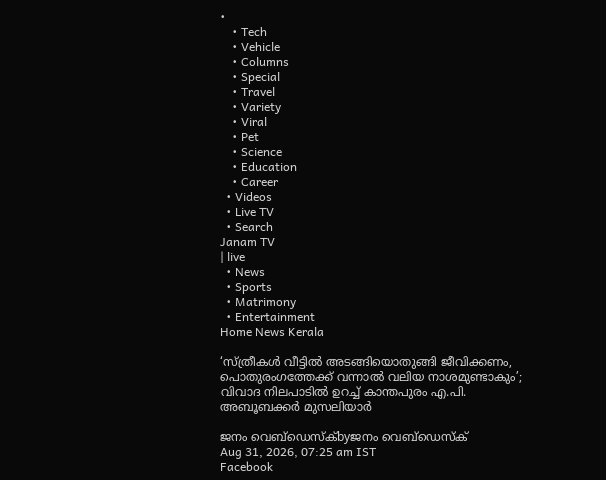•
    • Tech
    • Vehicle
    • Columns
    • Special
    • Travel
    • Variety
    • Viral
    • Pet
    • Science
    • Education
    • Career
  • Videos
  • Live TV
  • Search
Janam TV
| live
  • News
  • Sports
  • Matrimony
  • Entertainment
Home News Kerala

‘സ്ത്രീകൾ വീട്ടിൽ അടങ്ങിയൊതുങ്ങി ജീവിക്കണം, പൊതുരംഗത്തേക്ക് വന്നാൽ വലിയ നാശമുണ്ടാകും’; വിവാദ നിലപാടിൽ ഉറച്ച് കാന്തപുരം എ.പി. അബൂബക്കർ മുസലിയാർ

ജനം വെബ്‌ഡെസ്ക്byജനം വെബ്‌ഡെസ്ക്
Aug 31, 2026, 07:25 am IST
Facebook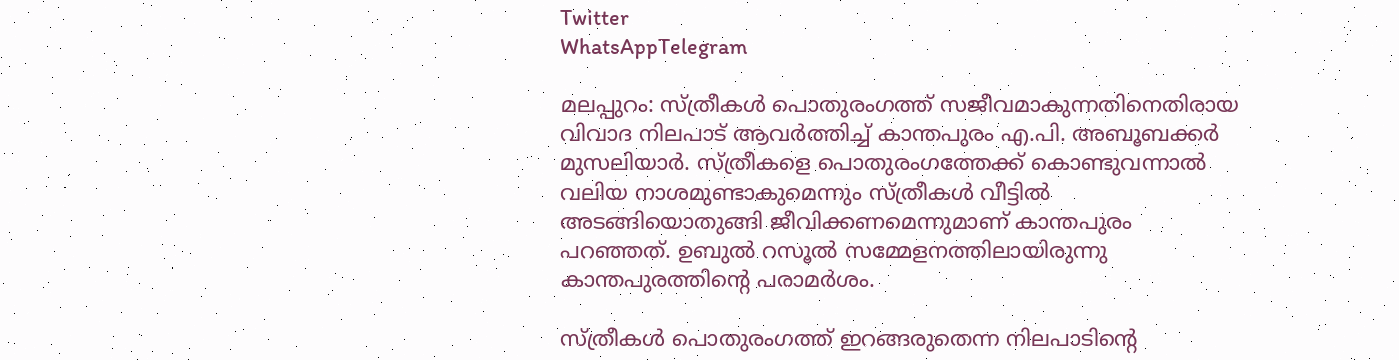Twitter
WhatsAppTelegram

മലപ്പുറം: സ്ത്രീകൾ പൊതുരംഗത്ത് സജീവമാകുന്നതിനെതിരായ വിവാദ നിലപാട് ആവർത്തിച്ച് കാന്തപുരം എ.പി. അബൂബക്കർ മുസലിയാർ. സ്ത്രീകളെ പൊതുരംഗത്തേക്ക് കൊണ്ടുവന്നാൽ വലിയ നാശമുണ്ടാകുമെന്നും സ്ത്രീകൾ വീട്ടിൽ അടങ്ങിയൊതുങ്ങി ജീവിക്കണമെന്നുമാണ് കാന്തപുരം പറഞ്ഞത്. ഉബുൽ റസൂൽ സമ്മേളനത്തിലായിരുന്നു കാന്തപുരത്തിന്റെ പരാമർശം.

സ്ത്രീകൾ പൊതുരംഗത്ത് ഇറങ്ങരുതെന്ന നിലപാടിന്റെ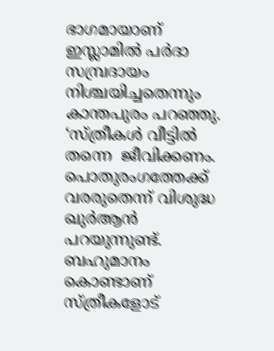ഭാഗമായാണ് ഇസ്ലാമിൽ പർദാ സമ്പ്രദായം നിശ്ചയിച്ചതെന്നും കാന്തപുരം പറഞ്ഞു. ‘സ്ത്രീകൾ വീട്ടിൽ തന്നെ  ജീവിക്കണം. പൊതുരംഗത്തേക്ക് വരരുതെന്ന് വിശുദ്ധ ഖുർആൻ പറയുന്നുണ്ട്. ബഹുമാനം കൊണ്ടാണ് സ്ത്രീകളോട്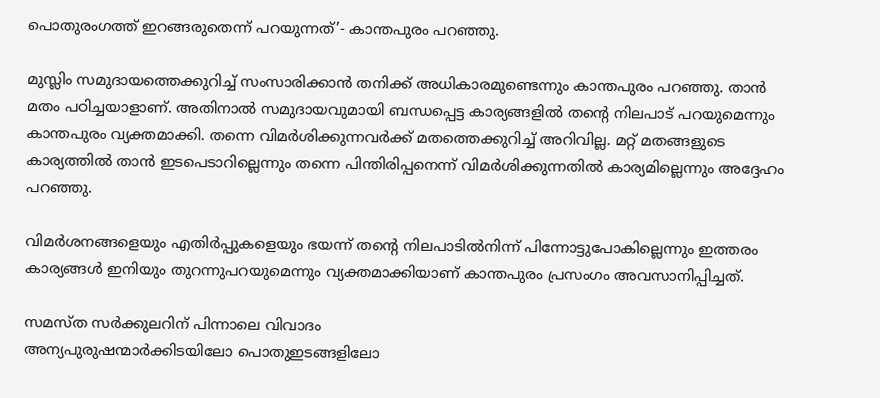പൊതുരംഗത്ത് ഇറങ്ങരുതെന്ന് പറയുന്നത്’- കാന്തപുരം പറഞ്ഞു.

മുസ്ലിം സമുദായത്തെക്കുറിച്ച് സംസാരിക്കാൻ തനിക്ക് അധികാരമുണ്ടെന്നും കാന്തപുരം പറഞ്ഞു. താൻ മതം പഠിച്ചയാളാണ്. അതിനാൽ സമുദായവുമായി ബന്ധപ്പെട്ട കാര്യങ്ങളിൽ തന്റെ നിലപാട് പറയുമെന്നും കാന്തപുരം വ്യക്തമാക്കി. തന്നെ വിമർശിക്കുന്നവർക്ക് മതത്തെക്കുറിച്ച് അറിവില്ല. മറ്റ് മതങ്ങളുടെ കാര്യത്തിൽ താൻ ഇടപെടാറില്ലെന്നും തന്നെ പിന്തിരിപ്പനെന്ന് വിമർശിക്കുന്നതിൽ കാര്യമില്ലെന്നും അദ്ദേഹം പറഞ്ഞു.

വിമർശനങ്ങളെയും എതിർപ്പുകളെയും ഭയന്ന് തന്റെ നിലപാടിൽനിന്ന് പിന്നോട്ടുപോകില്ലെന്നും ഇത്തരം കാര്യങ്ങൾ ഇനിയും തുറന്നുപറയുമെന്നും വ്യക്തമാക്കിയാണ് കാന്തപുരം പ്രസംഗം അവസാനിപ്പിച്ചത്.

സമസ്ത സർക്കുലറിന് പിന്നാലെ വിവാദം
അന്യപുരുഷന്മാർക്കിടയിലോ പൊതുഇടങ്ങളിലോ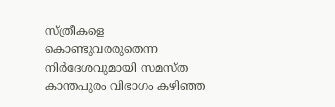സ്ത്രീകളെ കൊണ്ടുവരരുതെന്ന നിർദേശവുമായി സമസ്ത കാന്തപുരം വിഭാഗം കഴിഞ്ഞ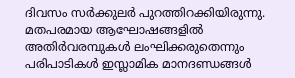ദിവസം സർക്കുലർ പുറത്തിറക്കിയിരുന്നു. മതപരമായ ആഘോഷങ്ങളിൽ അതിർവരമ്പുകൾ ലംഘിക്കരുതെന്നും പരിപാടികൾ ഇസ്ലാമിക മാനദണ്ഡങ്ങൾ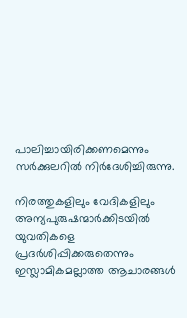പാലിച്ചായിരിക്കണമെന്നും സർക്കുലറിൽ നിർദേശിച്ചിരുന്നു.

നിരത്തുകളിലും വേദികളിലും അന്യപുരുഷന്മാർക്കിടയിൽ യുവതികളെ പ്രദർശിപ്പിക്കരുതെന്നും ഇസ്ലാമികമല്ലാത്ത ആചാരങ്ങൾ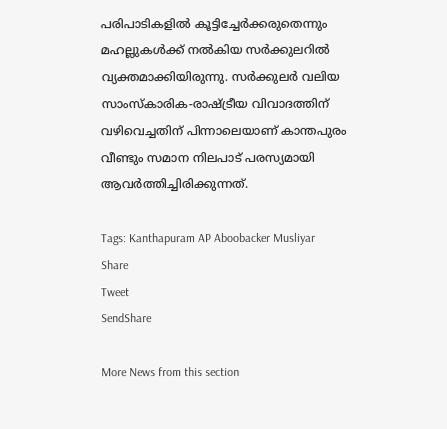പരിപാടികളിൽ കൂട്ടിച്ചേർക്കരുതെന്നും മഹല്ലുകൾക്ക് നൽകിയ സർക്കുലറിൽ വ്യക്തമാക്കിയിരുന്നു. സർക്കുലർ വലിയ സാംസ്കാരിക-രാഷ്‌ട്രീയ വിവാദത്തിന് വഴിവെച്ചതിന് പിന്നാലെയാണ് കാന്തപുരം വീണ്ടും സമാന നിലപാട് പരസ്യമായി ആവർത്തിച്ചിരിക്കുന്നത്.

Tags: Kanthapuram AP Aboobacker Musliyar
Share
Tweet
SendShare

More News from this section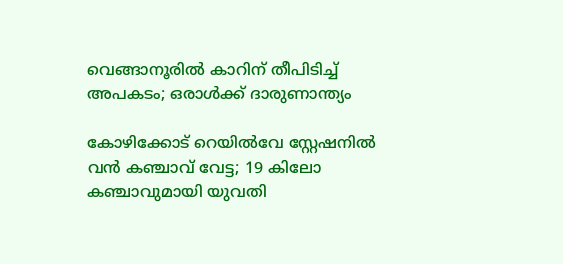വെങ്ങാനൂരിൽ കാറിന് തീപിടിച്ച് അപകടം; ഒരാൾക്ക് ദാരുണാന്ത്യം

കോഴിക്കോട് റെയിൽവേ സ്റ്റേഷനിൽ വൻ കഞ്ചാവ് വേട്ട; 19 കിലോ കഞ്ചാവുമായി യുവതി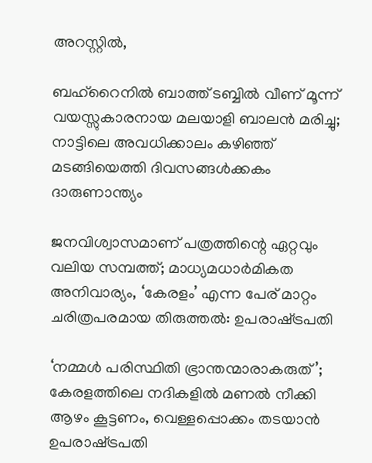അറസ്റ്റിൽ,

ബഹ്‌റൈനിൽ ബാത്ത് ടബ്ബിൽ വീണ് മൂന്ന് വയസ്സുകാരനായ മലയാളി ബാലൻ മരിച്ചു; നാട്ടിലെ അവധിക്കാലം കഴിഞ്ഞ് മടങ്ങിയെത്തി ദിവസങ്ങൾക്കകം ദാരുണാന്ത്യം

ജനവിശ്വാസമാണ് പത്രത്തിന്റെ ഏറ്റവും വലിയ സമ്പത്ത്; മാധ്യമധാർമികത അനിവാര്യം, ‘കേരളം’ എന്ന പേര് മാറ്റം ചരിത്രപരമായ തിരുത്തൽ: ഉപരാഷ്‌ട്രപതി

‘നമ്മൾ പരിസ്ഥിതി ഭ്രാന്തന്മാരാകരുത്’; കേരളത്തിലെ നദികളിൽ മണൽ നീക്കി ആഴം കൂട്ടണം, വെള്ളപ്പൊക്കം തടയാൻ ഉപരാഷ്‌ട്രപതി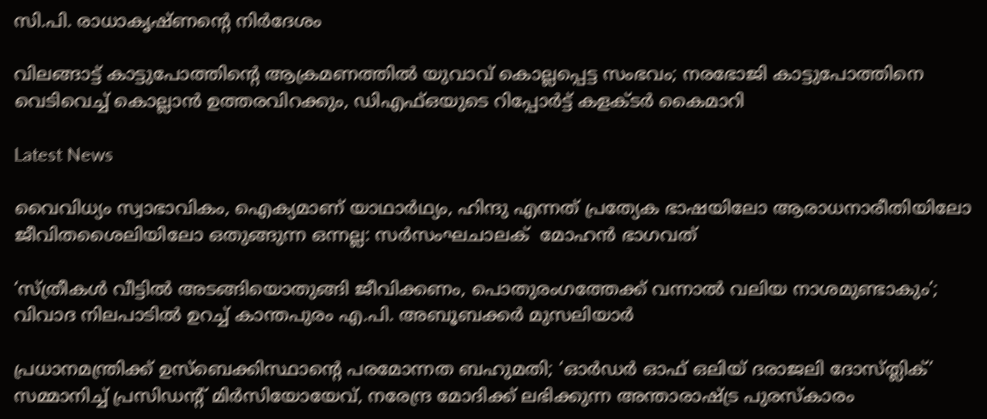സി.പി. രാധാകൃഷ്ണന്റെ നിർദേശം

വിലങ്ങാട്ട് കാട്ടുപോത്തിന്റെ ആക്രമണത്തിൽ യുവാവ് കൊല്ലപ്പെട്ട സംഭവം; നരഭോജി കാട്ടുപോത്തിനെ വെടിവെച്ച് കൊല്ലാൻ ഉത്തരവിറക്കും, ഡിഎഫ്ഒയുടെ റിപ്പോർട്ട് കളക്ടർ കൈമാറി

Latest News

വൈവിധ്യം സ്വാഭാവികം, ഐക്യമാണ് യാഥാർഥ്യം, ഹിന്ദു എന്നത് പ്രത്യേക ഭാഷയിലോ ആരാധനാരീതിയിലോ ജീവിതശൈലിയിലോ ഒതുങ്ങുന്ന ഒന്നല്ല: സർസംഘചാലക്  മോഹൻ ഭാഗവത്

‘സ്ത്രീകൾ വീട്ടിൽ അടങ്ങിയൊതുങ്ങി ജീവിക്കണം, പൊതുരംഗത്തേക്ക് വന്നാൽ വലിയ നാശമുണ്ടാകും’; വിവാദ നിലപാടിൽ ഉറച്ച് കാന്തപുരം എ.പി. അബൂബക്കർ മുസലിയാർ

പ്രധാനമന്ത്രിക്ക് ഉസ്ബെക്കിസ്ഥാന്റെ പരമോന്നത ബഹുമതി; ‘ഓർഡർ ഓഫ് ഒലിയ് ദരാജലി ദോസ്ത്ലിക്’ സമ്മാനിച്ച് പ്രസിഡന്റ് മിർസിയോയേവ്, നരേന്ദ്ര മോദിക്ക് ലഭിക്കുന്ന അന്താരാഷ്‌ട്ര പുരസ്‌കാരം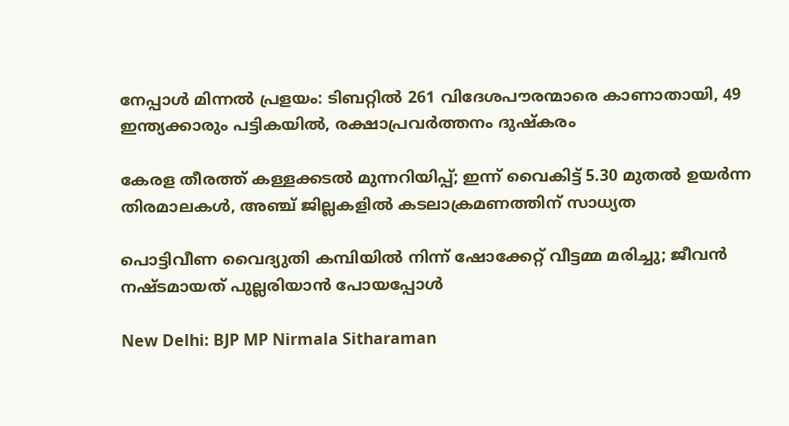നേപ്പാൾ മിന്നൽ പ്രളയം: ടിബറ്റിൽ 261 വിദേശപൗരന്മാരെ കാണാതായി, 49 ഇന്ത്യക്കാരും പട്ടികയിൽ, രക്ഷാപ്രവർത്തനം ദുഷ്‌കരം

കേരള തീരത്ത് കള്ളക്കടൽ മുന്നറിയിപ്പ്; ഇന്ന് വൈകിട്ട് 5.30 മുതൽ ഉയർന്ന തിരമാലകൾ, അഞ്ച് ജില്ലകളിൽ കടലാക്രമണത്തിന് സാധ്യത

പൊട്ടിവീണ വൈദ്യുതി കമ്പിയിൽ നിന്ന് ഷോക്കേറ്റ് വീട്ടമ്മ മരിച്ചു; ജീവൻ നഷ്ടമായത് പുല്ലരിയാൻ പോയപ്പോൾ

New Delhi: BJP MP Nirmala Sitharaman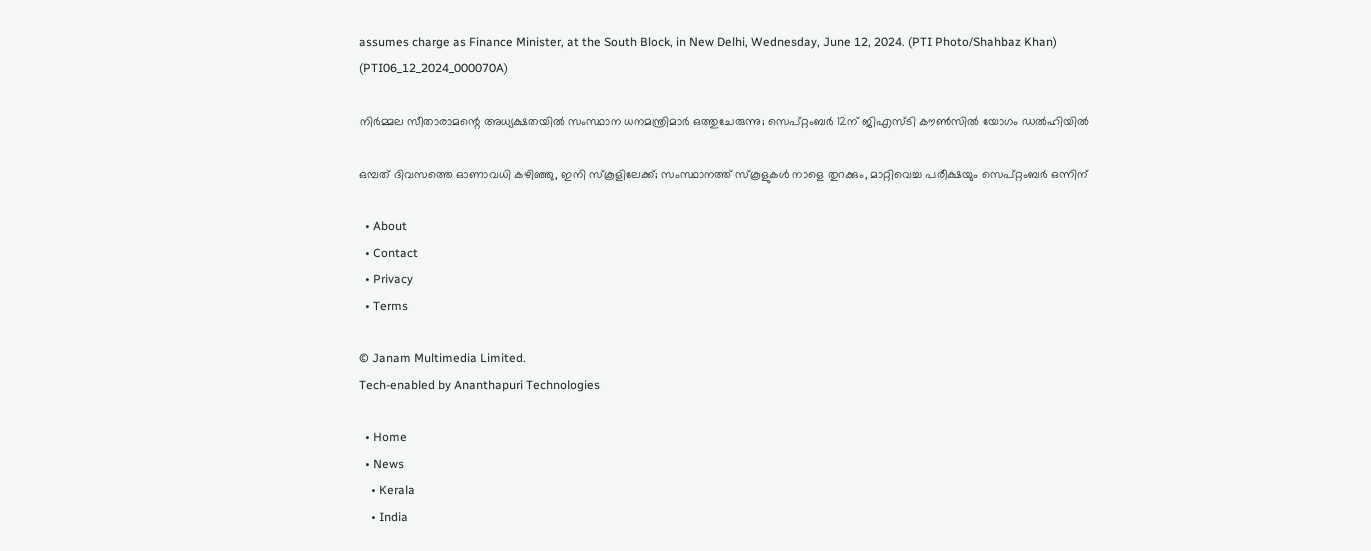assumes charge as Finance Minister, at the South Block, in New Delhi, Wednesday, June 12, 2024. (PTI Photo/Shahbaz Khan) (PTI06_12_2024_000070A)

നിർമ്മല സീതാരാമന്റെ അധ്യക്ഷതയിൽ സംസ്ഥാന ധനമന്ത്രിമാർ ഒത്തുചേരുന്നു; സെപ്റ്റംബർ 12ന് ജിഎസ്ടി കൗൺസിൽ യോഗം ഡൽഹിയിൽ

ഒമ്പത് ദിവസത്തെ ഓണാവധി കഴിഞ്ഞു, ഇനി സ്കൂളിലേക്ക്; സംസ്ഥാനത്ത് സ്കൂളുകൾ നാളെ തുറക്കും, മാറ്റിവെച്ച പരീക്ഷയും സെപ്റ്റംബർ ഒന്നിന്

  • About
  • Contact
  • Privacy
  • Terms

© Janam Multimedia Limited.
Tech-enabled by Ananthapuri Technologies

  • Home
  • News
    • Kerala
    • India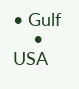• Gulf
    • USA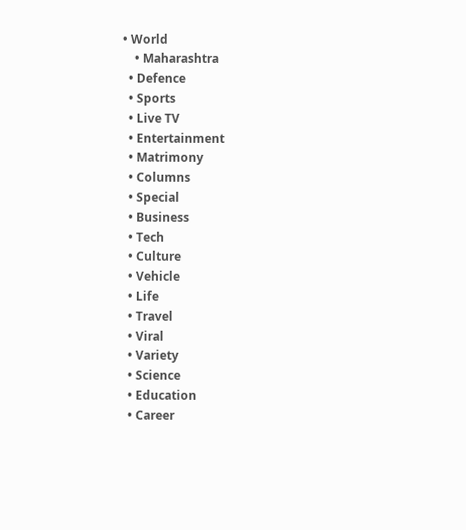• World
    • Maharashtra
  • Defence
  • Sports
  • Live TV
  • Entertainment
  • Matrimony
  • Columns
  • Special
  • Business
  • Tech
  • Culture
  • Vehicle
  • Life
  • Travel
  • Viral
  • Variety
  • Science
  • Education
  • Career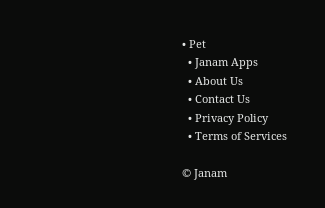• Pet
  • Janam Apps
  • About Us
  • Contact Us
  • Privacy Policy
  • Terms of Services

© Janam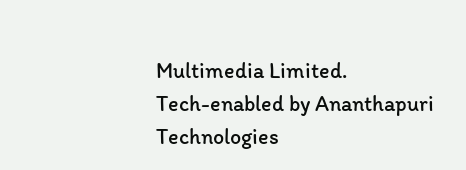Multimedia Limited.
Tech-enabled by Ananthapuri Technologies